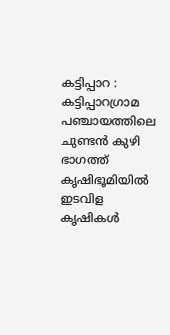കട്ടിപ്പാറ :
കട്ടിപ്പാറഗ്രാമ പഞ്ചായത്തിലെ ചുണ്ടൻ കുഴി ഭാഗത്ത് കൃഷിഭൂമിയിൽ ഇടവിള കൃഷികൾ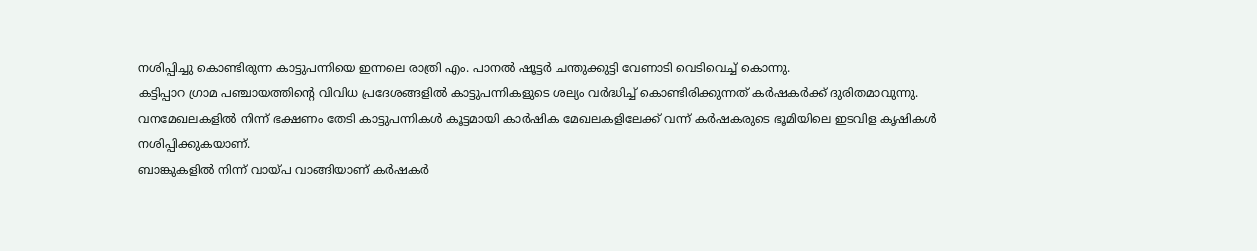നശിപ്പിച്ചു കൊണ്ടിരുന്ന കാട്ടുപന്നിയെ ഇന്നലെ രാത്രി എം. പാനൽ ഷൂട്ടർ ചന്തുക്കുട്ടി വേണാടി വെടിവെച്ച് കൊന്നു.
കട്ടിപ്പാറ ഗ്രാമ പഞ്ചായത്തിൻ്റെ വിവിധ പ്രദേശങ്ങളിൽ കാട്ടുപന്നികളുടെ ശല്യം വർദ്ധിച്ച് കൊണ്ടിരിക്കുന്നത് കർഷകർക്ക് ദുരിതമാവുന്നു.
വനമേഖലകളിൽ നിന്ന് ഭക്ഷണം തേടി കാട്ടുപന്നികൾ കൂട്ടമായി കാർഷിക മേഖലകളിലേക്ക് വന്ന് കർഷകരുടെ ഭൂമിയിലെ ഇടവിള കൃഷികൾ നശിപ്പിക്കുകയാണ്.
ബാങ്കുകളിൽ നിന്ന് വായ്പ വാങ്ങിയാണ് കർഷകർ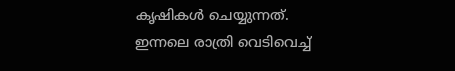കൃഷികൾ ചെയ്യുന്നത്.
ഇന്നലെ രാത്രി വെടിവെച്ച്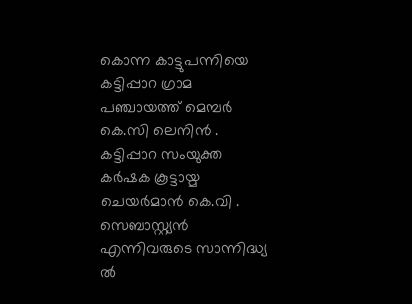കൊന്ന കാട്ടുപന്നിയെ കട്ടിപ്പാറ ഗ്രാമ പഞ്ചായത്ത് മെമ്പർ കെ.സി ലെനിൻ . കട്ടിപ്പാറ സംയുക്ത കർഷക കൂട്ടായ്മ ചെയർമാൻ കെ.വി . സെബാസ്റ്റ്യൻ എന്നിവരുടെ സാന്നിദ്ധ്യ ൽ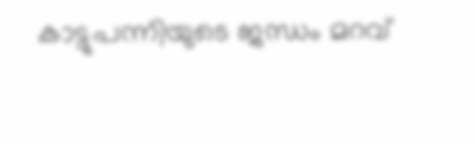കാട്ടുപന്നിയുടെ ജന്ധം മറവ്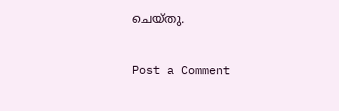ചെയ്തു.

Post a Comment